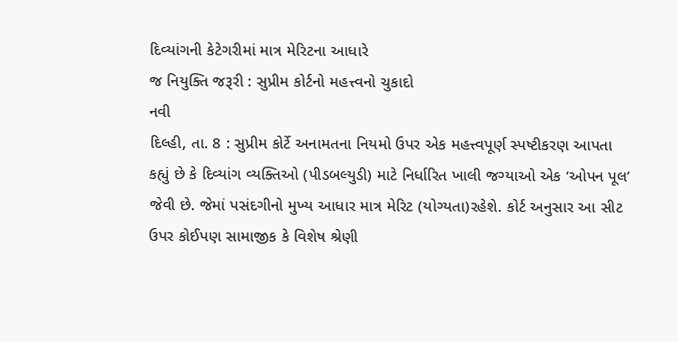દિવ્યાંગની કેટેગરીમાં માત્ર મેરિટના આધારે
જ નિયુક્તિ જરૂરી : સુપ્રીમ કોર્ટનો મહત્ત્વનો ચુકાદો
નવી
દિલ્હી, તા. 8 : સુપ્રીમ કોર્ટે અનામતના નિયમો ઉપર એક મહત્ત્વપૂર્ણ સ્પષ્ટીકરણ આપતા
કહ્યું છે કે દિવ્યાંગ વ્યક્તિઓ (પીડબલ્યુડી) માટે નિર્ધારિત ખાલી જગ્યાઓ એક ‘ઓપન પૂલ’
જેવી છે. જેમાં પસંદગીનો મુખ્ય આધાર માત્ર મેરિટ (યોગ્યતા)રહેશે. કોર્ટ અનુસાર આ સીટ
ઉપર કોઈપણ સામાજીક કે વિશેષ શ્રેણી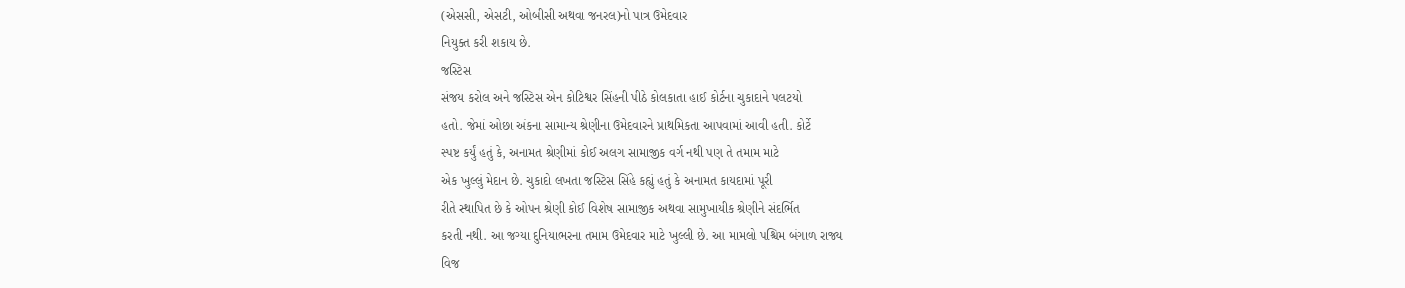(એસસી, એસટી, ઓબીસી અથવા જનરલ)નો પાત્ર ઉમેદવાર
નિયુક્ત કરી શકાય છે.
જસ્ટિસ
સંજય કરોલ અને જસ્ટિસ એન કોટિશ્વર સિંહની પીઠે કોલકાતા હાઈ કોર્ટના ચુકાદાને પલટયો
હતો. જેમાં ઓછા અંકના સામાન્ય શ્રેણીના ઉમેદવારને પ્રાથમિકતા આપવામાં આવી હતી. કોર્ટે
સ્પષ્ટ કર્યું હતું કે, અનામત શ્રેણીમાં કોઈ અલગ સામાજીક વર્ગ નથી પણ તે તમામ માટે
એક ખુલ્લું મેદાન છે. ચુકાદો લખતા જસ્ટિસ સિંહે કહ્યું હતું કે અનામત કાયદામાં પૂરી
રીતે સ્થાપિત છે કે ઓપન શ્રેણી કોઈ વિશેષ સામાજીક અથવા સામુખાયીક શ્રેણીને સંદર્ભિત
કરતી નથી. આ જગ્યા દુનિયાભરના તમામ ઉમેદવાર માટે ખુલ્લી છે. આ મામલો પશ્ચિમ બંગાળ રાજ્ય
વિજ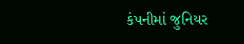કંપનીમાં જુનિયર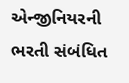એન્જીનિયરની ભરતી સંબંધિત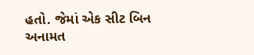હતો. જેમાં એક સીટ બિન અનામત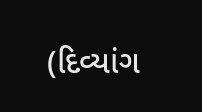(દિવ્યાંગ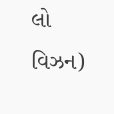લો વિઝન)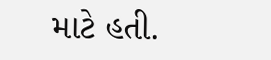માટે હતી.